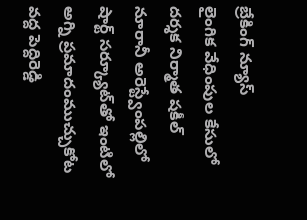బ్రేకింగ్ న్యూస్
లైంగిక వేధింపుల కేసులో దర్శక నిర్మాత షకీల్ నూరానీ అరెస్ట్వేంపల్లిలో షార్ట్ సర్క్యూట్‌తో ఇంటిలో అగ్ని ప్రమాదంముచ్చుకోట వద్ద పెద్దిరెడ్డి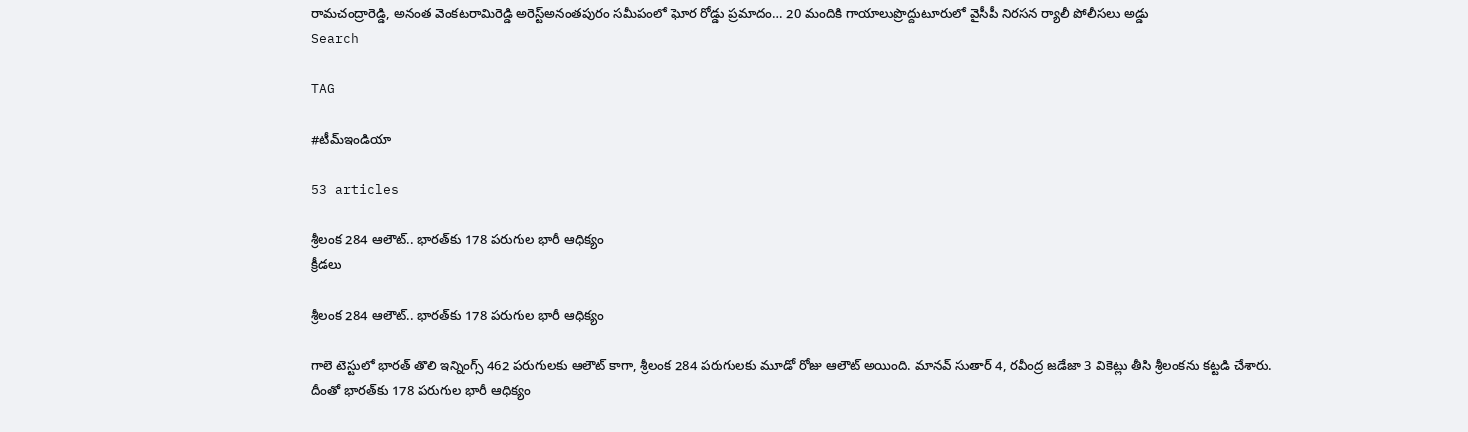రామచంద్రారెడ్డి, అనంత వెంకటరామిరెడ్డి అరెస్ట్‌అనంతపురం సమీపంలో ఘోర రోడ్డు ప్రమాదం… 20 మందికి గాయాలుప్రొద్దుటూరులో వైసీపీ నిరసన ర్యాలీ పోలీసలు అడ్డు
Search

TAG

#టీమ్‌ఇండియా

53 articles

శ్రీలంక 284 ఆలౌట్‌.. భారత్‌కు 178 పరుగుల భారీ ఆధిక్యం
క్రీడలు

శ్రీలంక 284 ఆలౌట్‌.. భారత్‌కు 178 పరుగుల భారీ ఆధిక్యం

గాలె టెస్టులో భారత్‌ తొలి ఇన్నింగ్స్‌ 462 పరుగులకు ఆలౌట్‌ కాగా, శ్రీలంక 284 పరుగులకు మూడో రోజు ఆలౌట్‌ అయింది. మానవ్‌ సుతార్‌ 4, రవీంద్ర జడేజా 3 వికెట్లు తీసి శ్రీలంకను కట్టడి చేశారు. దీంతో భారత్‌కు 178 పరుగుల భారీ ఆధిక్యం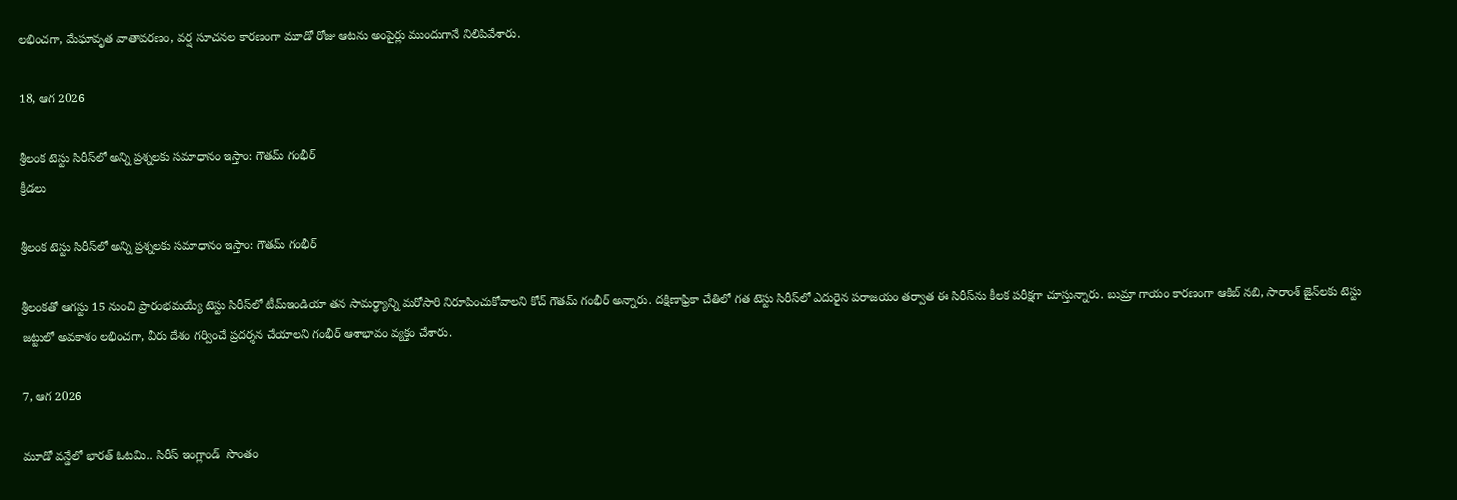లభించగా, మేఘావృత వాతావరణం, వర్ష సూచనల కారణంగా మూడో రోజు ఆటను అంపైర్లు ముందుగానే నిలిపివేశారు.

18, ఆగ 2026

శ్రీలంక టెస్టు సిరీస్‌లో అన్ని ప్రశ్నలకు సమాధానం ఇస్తాం: గౌతమ్ గంభీర్
క్రీడలు

శ్రీలంక టెస్టు సిరీస్‌లో అన్ని ప్రశ్నలకు సమాధానం ఇస్తాం: గౌతమ్ గంభీర్

శ్రీలంకతో ఆగస్టు 15 నుంచి ప్రారంభమయ్యే టెస్టు సిరీస్‌లో టీమ్‌ఇండియా తన సామర్థ్యాన్ని మరోసారి నిరూపించుకోవాలని కోచ్ గౌతమ్ గంభీర్ అన్నారు. దక్షిణాఫ్రికా చేతిలో గత టెస్టు సిరీస్‌లో ఎదురైన పరాజయం తర్వాత ఈ సిరీస్‌ను కీలక పరీక్షగా చూస్తున్నారు. బుమ్రా గాయం కారణంగా ఆకిబ్ నబి, సారాంశ్ జైన్‌లకు టెస్టు జట్టులో అవకాశం లభించగా, వీరు దేశం గర్వించే ప్రదర్శన చేయాలని గంభీర్ ఆశాభావం వ్యక్తం చేశారు.

7, ఆగ 2026

మూడో వన్డేలో భారత్ ఓటమి.. సిరీస్‌ ఇంగ్లాండ్  సొంతం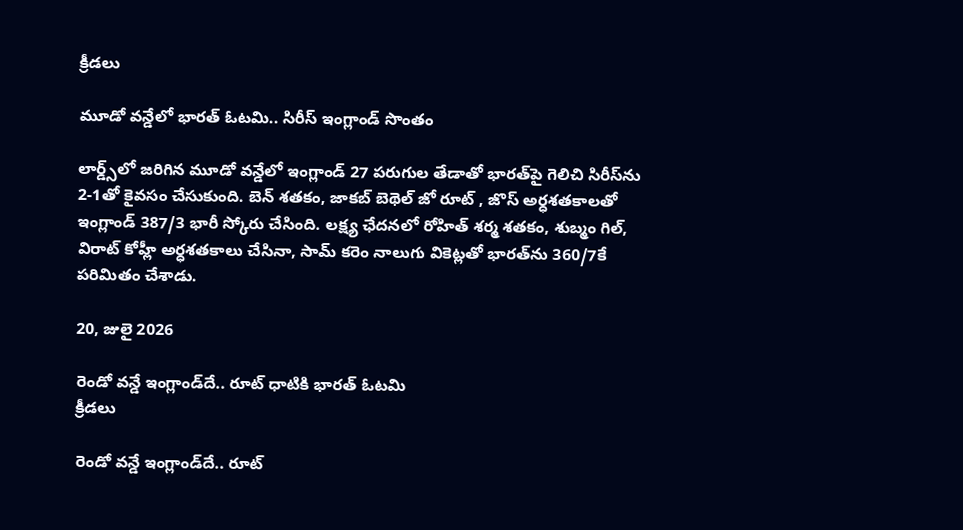క్రీడలు

మూడో వన్డేలో భారత్ ఓటమి.. సిరీస్‌ ఇంగ్లాండ్ సొంతం

లార్డ్స్‌లో జరిగిన మూడో వన్డేలో ఇంగ్లాండ్‌ 27 పరుగుల తేడాతో భారత్‌పై గెలిచి సిరీస్‌ను 2-1తో కైవసం చేసుకుంది. బెన్ శతకం, జాకబ్ బెథెల్ జో రూట్ , జొస్ అర్ధశతకాలతో ఇంగ్లాండ్‌ 387/3 భారీ స్కోరు చేసింది. లక్ష్య ఛేదనలో రోహిత్ శర్మ శతకం, శుబ్మం గిల్, విరాట్ కోహ్లీ అర్ధశతకాలు చేసినా, సామ్ కరెం నాలుగు వికెట్లతో భారత్‌ను 360/7కే పరిమితం చేశాడు.

20, జులై 2026

రెండో వన్డే ఇంగ్లాండ్‌దే.. రూట్‌ ధాటికి భారత్‌ ఓటమి
క్రీడలు

రెండో వన్డే ఇంగ్లాండ్‌దే.. రూట్‌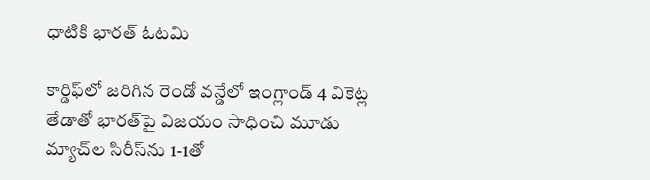ధాటికి భారత్‌ ఓటమి

కార్డిఫ్‌లో జరిగిన రెండో వన్డేలో ఇంగ్లాండ్‌ 4 వికెట్ల తేడాతో భారత్‌పై విజయం సాధించి మూడు మ్యాచ్‌ల సిరీస్‌ను 1-1తో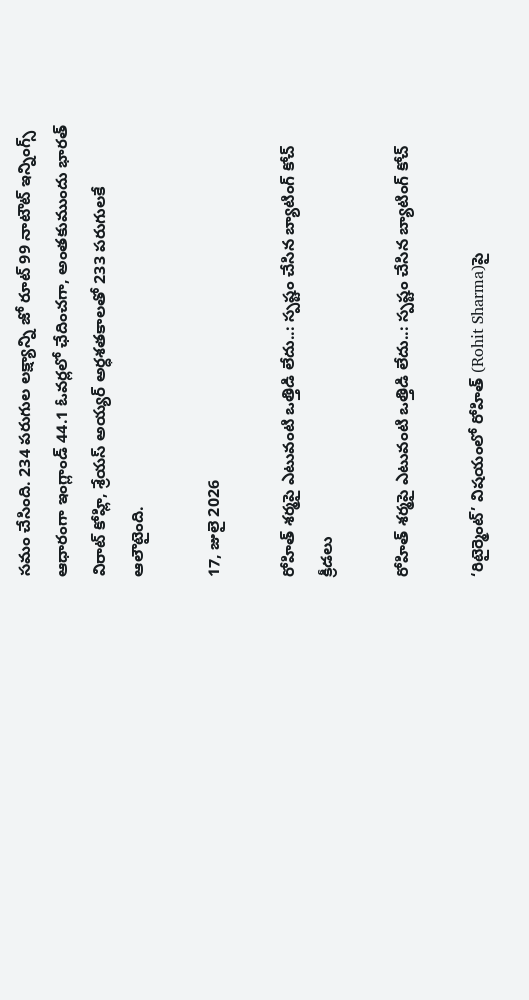సమం చేసింది. 234 పరుగుల లక్ష్యాన్ని జో రూట్‌ 99 నాటౌట్‌ ఇన్నింగ్స్‌ ఆధారంగా ఇంగ్లాండ్‌ 44.1 ఓవర్లలో ఛేదించగా, అంతకుముందు భారత్‌ విరాట్‌ కోహ్లి, శ్రేయస్‌ అయ్యర్‌ అర్ధశతకాలతో 233 పరుగులకే ఆలౌటైంది.

17, జులై 2026

రోహిత్‌ శర్మపై ఎటువంటి ఒత్తిడి లేదు..: స్పష్టం చేసిన బ్యాటింగ్‌ కోచ్‌
క్రీడలు

రోహిత్‌ శర్మపై ఎటువంటి ఒత్తిడి లేదు..: స్పష్టం చేసిన బ్యాటింగ్‌ కోచ్‌

‘రిటైర్మెంట్‌’ విషయంలో రోహిత్‌ (Rohit Sharma)పై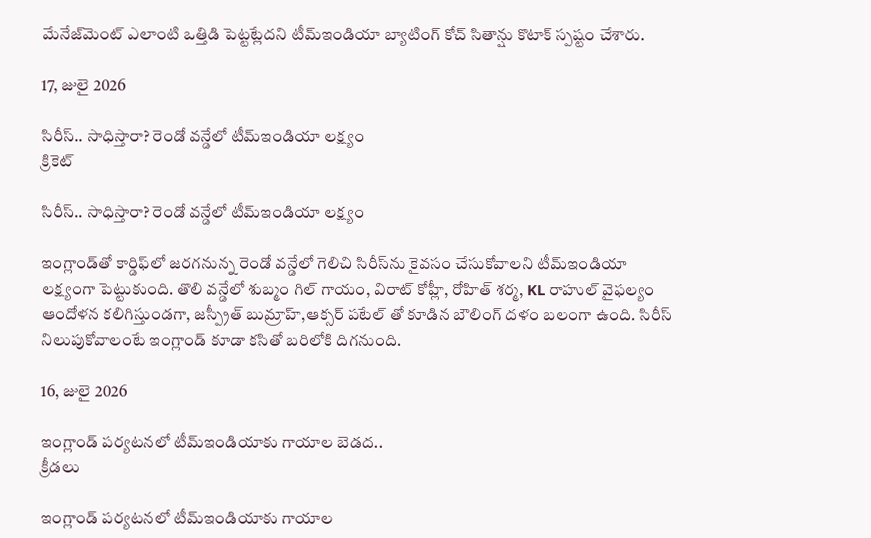మేనేజ్‌మెంట్‌ ఎలాంటి ఒత్తిడి పెట్టట్లేదని టీమ్‌ఇండియా బ్యాటింగ్‌ కోచ్‌ సితాన్షు కొటాక్‌ స్పష్టం చేశారు.

17, జులై 2026

సిరీస్‌.. సాధిస్తారా? రెండో వన్డేలో టీమ్‌ఇండియా లక్ష్యం
క్రికెట్

సిరీస్‌.. సాధిస్తారా? రెండో వన్డేలో టీమ్‌ఇండియా లక్ష్యం

ఇంగ్లాండ్‌తో కార్డిఫ్‌లో జరగనున్న రెండో వన్డేలో గెలిచి సిరీస్‌ను కైవసం చేసుకోవాలని టీమ్‌ఇండియా లక్ష్యంగా పెట్టుకుంది. తొలి వన్డేలో శుబ్మం గిల్ గాయం, విరాట్ కోహ్లీ, రోహిత్ శర్మ, KL రాహుల్ వైఫల్యం ఆందోళన కలిగిస్తుండగా, జస్ప్రీత్ బుమ్రాహ్,ఆక్సర్ పటేల్ తో కూడిన బౌలింగ్‌ దళం బలంగా ఉంది. సిరీస్‌ నిలుపుకోవాలంటే ఇంగ్లాండ్‌ కూడా కసితో బరిలోకి దిగనుంది.

16, జులై 2026

ఇంగ్లాండ్‌ పర్యటనలో టీమ్‌ఇండియాకు గాయాల బెడద..
క్రీడలు

ఇంగ్లాండ్‌ పర్యటనలో టీమ్‌ఇండియాకు గాయాల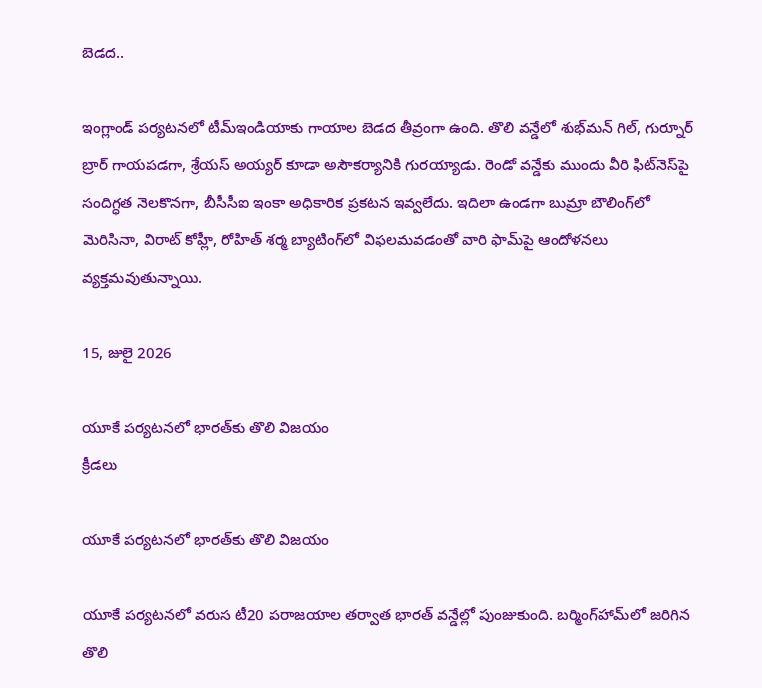బెడద..

ఇంగ్లాండ్‌ పర్యటనలో టీమ్‌ఇండియాకు గాయాల బెడద తీవ్రంగా ఉంది. తొలి వన్డేలో శుభ్‌మన్‌ గిల్‌, గుర్నూర్‌ బ్రార్‌ గాయపడగా, శ్రేయస్‌ అయ్యర్‌ కూడా అసౌకర్యానికి గురయ్యాడు. రెండో వన్డేకు ముందు వీరి ఫిట్‌నెస్‌పై సందిగ్ధత నెలకొనగా, బీసీసీఐ ఇంకా అధికారిక ప్రకటన ఇవ్వలేదు. ఇదిలా ఉండగా బుమ్రా బౌలింగ్‌లో మెరిసినా, విరాట్‌ కోహ్లీ, రోహిత్‌ శర్మ బ్యాటింగ్‌లో విఫలమవడంతో వారి ఫామ్‌పై ఆందోళనలు వ్యక్తమవుతున్నాయి.

15, జులై 2026

యూకే పర్యటనలో భారత్‌కు తొలి విజయం
క్రీడలు

యూకే పర్యటనలో భారత్‌కు తొలి విజయం

యూకే పర్యటనలో వరుస టీ20 పరాజయాల తర్వాత భారత్‌ వన్డేల్లో పుంజుకుంది. బర్మింగ్‌హామ్‌లో జరిగిన తొలి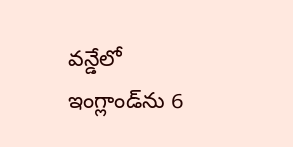వన్డేలో ఇంగ్లాండ్‌ను 6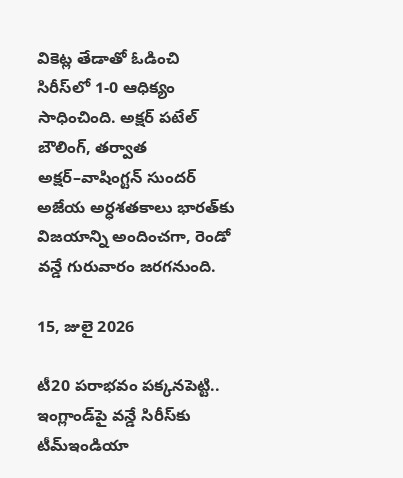వికెట్ల తేడాతో ఓడించి సిరీస్‌లో 1-0 ఆధిక్యం సాధించింది. అక్షర్‌ పటేల్‌ బౌలింగ్‌, తర్వాత అక్షర్‌–వాషింగ్టన్‌ సుందర్‌ అజేయ అర్ధశతకాలు భారత్‌కు విజయాన్ని అందించగా, రెండో వన్డే గురువారం జరగనుంది.

15, జులై 2026

టీ20 పరాభవం పక్కనపెట్టి.. ఇంగ్లాండ్‌పై వన్డే సిరీస్‌కు టీమ్‌ఇండియా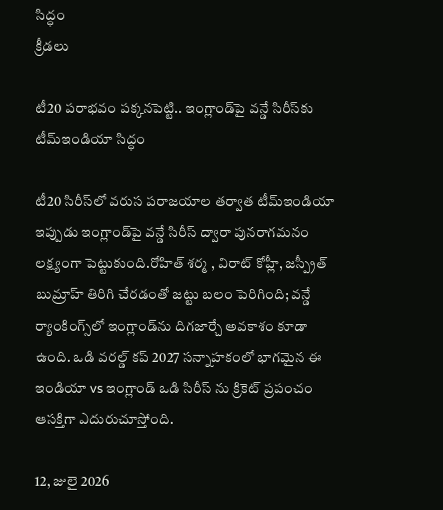సిద్ధం
క్రీడలు

టీ20 పరాభవం పక్కనపెట్టి.. ఇంగ్లాండ్‌పై వన్డే సిరీస్‌కు టీమ్‌ఇండియా సిద్ధం

టీ20 సిరీస్‌లో వరుస పరాజయాల తర్వాత టీమ్‌ఇండియా ఇప్పుడు ఇంగ్లాండ్‌పై వన్డే సిరీస్‌ ద్వారా పునరాగమనం లక్ష్యంగా పెట్టుకుంది.రోహిత్ శర్మ , విరాట్ కోహ్లీ, జస్ప్రీత్ బుమ్రాహ్ తిరిగి చేరడంతో జట్టు బలం పెరిగింది; వన్డే ర్యాంకింగ్స్‌లో ఇంగ్లాండ్‌ను దిగజార్చే అవకాశం కూడా ఉంది. ఒడి వరల్డ్ కప్ 2027 సన్నాహకంలో భాగమైన ఈ ఇండియా vs ఇంగ్లాండ్ ఒడి సిరీస్ ను క్రికెట్‌ ప్రపంచం ఆసక్తిగా ఎదురుచూస్తోంది.

12, జులై 2026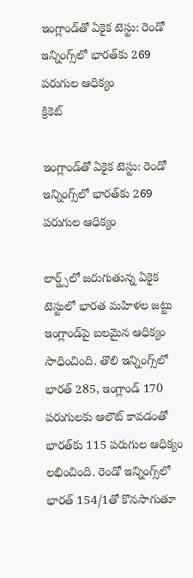ఇంగ్లాండ్‌తో ఏకైక టెస్టు: రెండో ఇన్నింగ్స్‌లో భారత్‌కు 269 పరుగుల ఆధిక్యం
క్రికెట్

ఇంగ్లాండ్‌తో ఏకైక టెస్టు: రెండో ఇన్నింగ్స్‌లో భారత్‌కు 269 పరుగుల ఆధిక్యం

లార్డ్స్‌లో జరుగుతున్న ఏకైక టెస్టులో భారత మహిళల జట్టు ఇంగ్లాండ్‌పై బలమైన ఆధిక్యం సాధించింది. తొలి ఇన్నింగ్స్‌లో భారత్ 285, ఇంగ్లాండ్ 170 పరుగులకు ఆలౌట్ కావడంతో భారత్‌కు 115 పరుగుల ఆధిక్యం లభించింది. రెండో ఇన్నింగ్స్‌లో భారత్ 154/1తో కొనసాగుతూ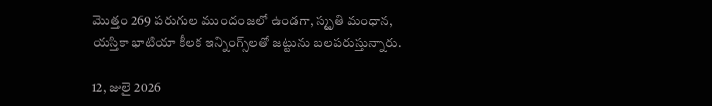మొత్తం 269 పరుగుల ముందంజలో ఉండగా, స్మృతి మంధాన, యస్తికా భాటియా కీలక ఇన్నింగ్స్‌లతో జట్టును బలపరుస్తున్నారు.

12, జులై 2026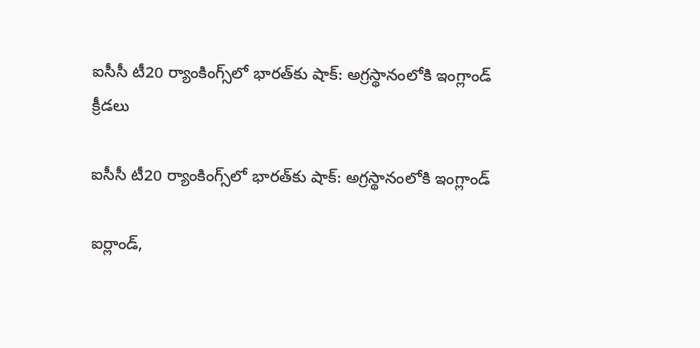ఐసీసీ టీ20 ర్యాంకింగ్స్‌లో భారత్‌కు షాక్‌: అగ్రస్థానంలోకి ఇంగ్లాండ్‌
క్రీడలు

ఐసీసీ టీ20 ర్యాంకింగ్స్‌లో భారత్‌కు షాక్‌: అగ్రస్థానంలోకి ఇంగ్లాండ్‌

ఐర్లాండ్‌,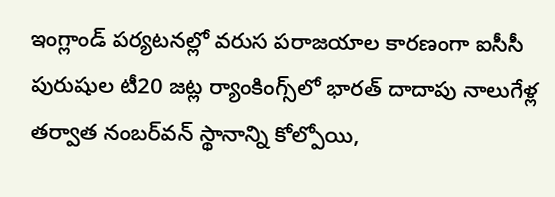ఇంగ్లాండ్‌ పర్యటనల్లో వరుస పరాజయాల కారణంగా ఐసీసీ పురుషుల టీ20 జట్ల ర్యాంకింగ్స్‌లో భారత్‌ దాదాపు నాలుగేళ్ల తర్వాత నంబర్‌వన్‌ స్థానాన్ని కోల్పోయి,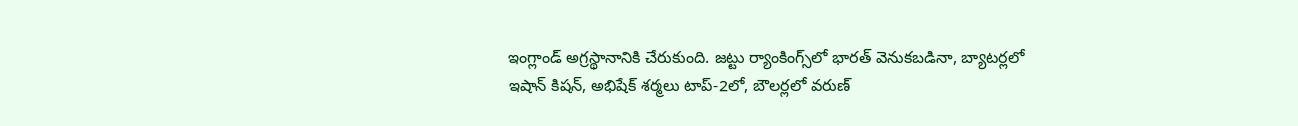ఇంగ్లాండ్‌ అగ్రస్థానానికి చేరుకుంది. జట్టు ర్యాంకింగ్స్‌లో భారత్‌ వెనుకబడినా, బ్యాటర్లలో ఇషాన్ కిషన్‌, అభిషేక్ శర్మలు టాప్‌-2లో, బౌలర్లలో వరుణ్‌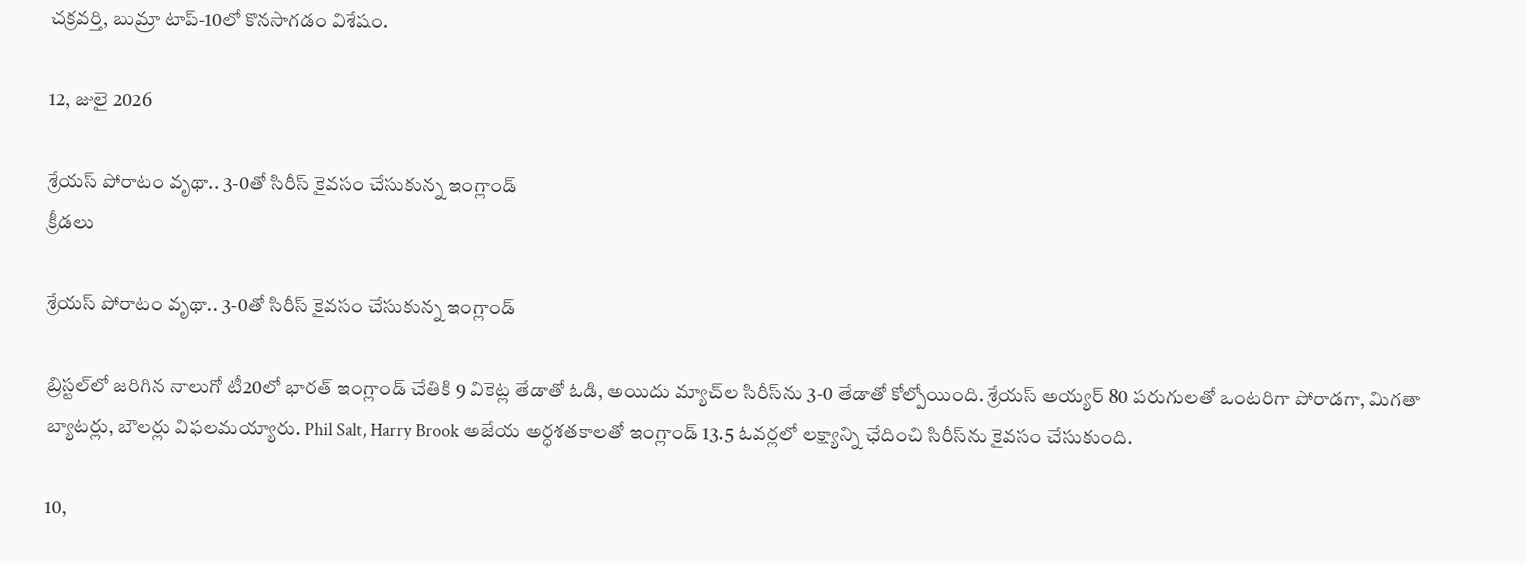చక్రవర్తి, బుమ్రా టాప్‌-10లో కొనసాగడం విశేషం.

12, జులై 2026

శ్రేయస్ పోరాటం వృథా.. 3-0తో సిరీస్ కైవసం చేసుకున్న ఇంగ్లాండ్
క్రీడలు

శ్రేయస్ పోరాటం వృథా.. 3-0తో సిరీస్ కైవసం చేసుకున్న ఇంగ్లాండ్

బ్రిస్టల్‌లో జరిగిన నాలుగో టీ20లో భారత్‌ ఇంగ్లాండ్‌ చేతికి 9 వికెట్ల తేడాతో ఓడి, అయిదు మ్యాచ్‌ల సిరీస్‌ను 3-0 తేడాతో కోల్పోయింది. శ్రేయస్‌ అయ్యర్‌ 80 పరుగులతో ఒంటరిగా పోరాడగా, మిగతా బ్యాటర్లు, బౌలర్లు విఫలమయ్యారు. Phil Salt, Harry Brook అజేయ అర్ధశతకాలతో ఇంగ్లాండ్‌ 13.5 ఓవర్లలో లక్ష్యాన్ని ఛేదించి సిరీస్‌ను కైవసం చేసుకుంది.

10,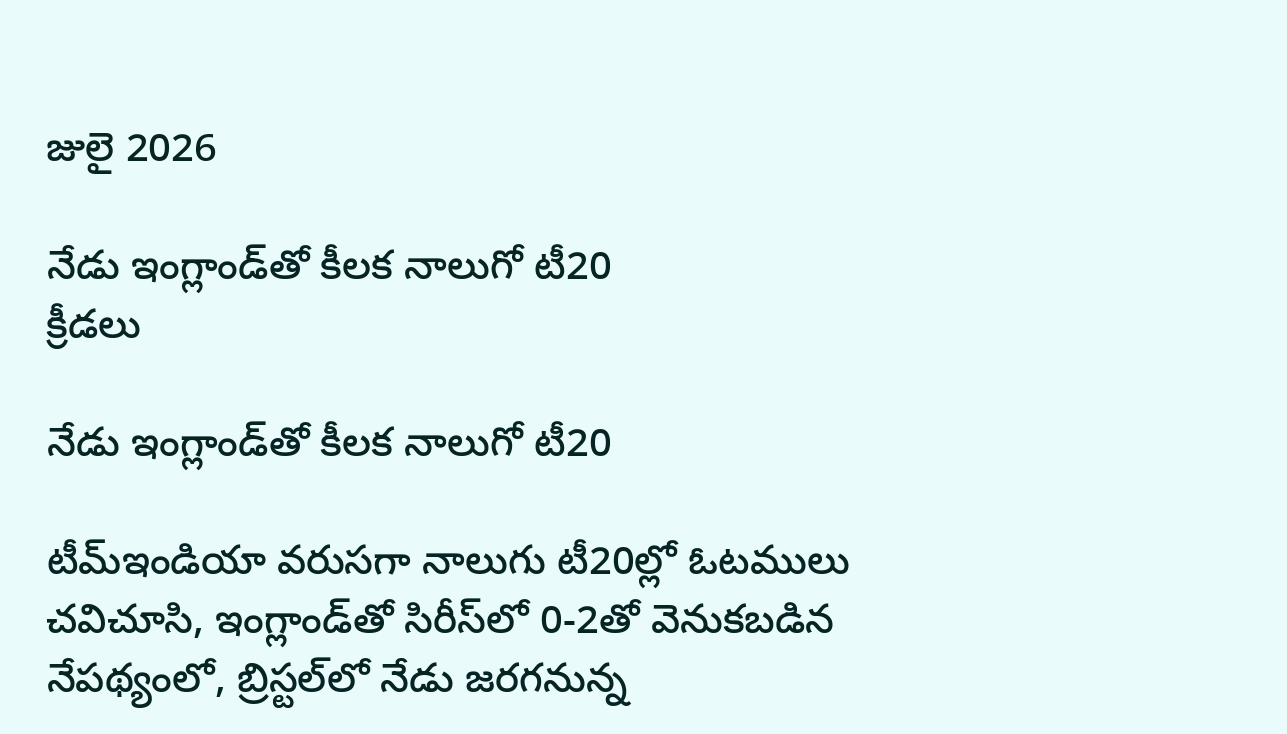జులై 2026

నేడు ఇంగ్లాండ్‌తో కీలక నాలుగో టీ20
క్రీడలు

నేడు ఇంగ్లాండ్‌తో కీలక నాలుగో టీ20

టీమ్‌ఇండియా వరుసగా నాలుగు టీ20ల్లో ఓటములు చవిచూసి, ఇంగ్లాండ్‌తో సిరీస్‌లో 0-2తో వెనుకబడిన నేపథ్యంలో, బ్రిస్టల్‌లో నేడు జరగనున్న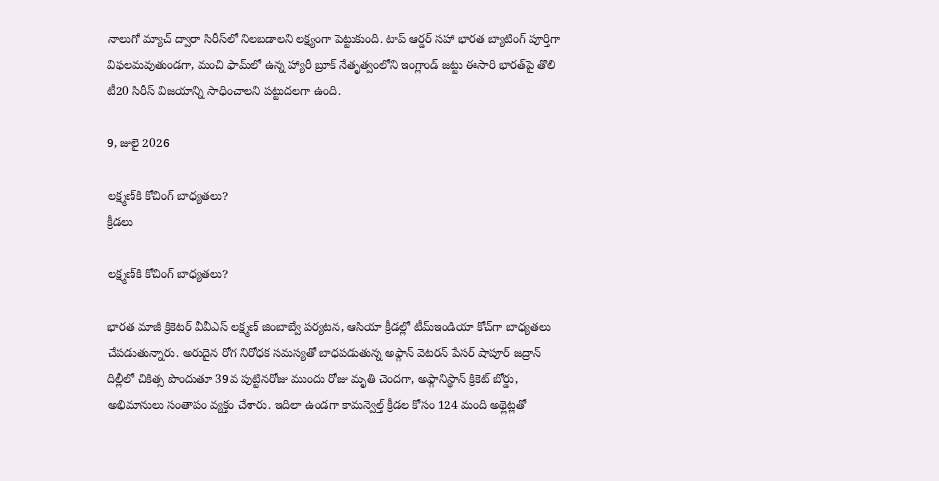నాలుగో మ్యాచ్‌ ద్వారా సిరీస్‌లో నిలబడాలని లక్ష్యంగా పెట్టుకుంది. టాప్‌ ఆర్డర్‌ సహా భారత బ్యాటింగ్‌ పూర్తిగా విఫలమవుతుండగా, మంచి ఫామ్‌లో ఉన్న హ్యారీ బ్రూక్‌ నేతృత్వంలోని ఇంగ్లాండ్‌ జట్టు ఈసారి భారత్‌పై తొలి టీ20 సిరీస్‌ విజయాన్ని సాధించాలని పట్టుదలగా ఉంది.

9, జులై 2026

లక్ష్మణ్‌కి కోచింగ్‌ బాధ్యతలు?
క్రీడలు

లక్ష్మణ్‌కి కోచింగ్‌ బాధ్యతలు?

భారత మాజీ క్రికెటర్‌ వీవీఎస్‌ లక్ష్మణ్‌ జింబాబ్వే పర్యటన, ఆసియా క్రీడల్లో టీమ్‌ఇండియా కోచ్‌గా బాధ్యతలు చేపడుతున్నారు. అరుదైన రోగ నిరోధక సమస్యతో బాధపడుతున్న అఫ్గాన్‌ వెటరన్‌ పేసర్‌ షాపూర్‌ జద్రాన్‌ దిల్లీలో చికిత్స పొందుతూ 39వ పుట్టినరోజు ముందు రోజు మృతి చెందగా, అఫ్గానిస్థాన్‌ క్రికెట్‌ బోర్డు, అభిమానులు సంతాపం వ్యక్తం చేశారు. ఇదిలా ఉండగా కామన్వెల్త్‌ క్రీడల కోసం 124 మంది అథ్లెట్లతో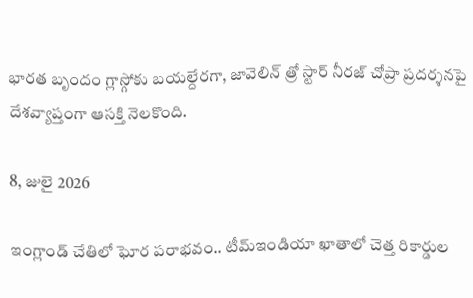భారత బృందం గ్లాస్గోకు బయల్దేరగా, జావెలిన్‌ త్రో స్టార్‌ నీరజ్‌ చోప్రా ప్రదర్శనపై దేశవ్యాప్తంగా ఆసక్తి నెలకొంది.

8, జులై 2026

ఇంగ్లాండ్‌ చేతిలో ఘోర పరాభవం.. టీమ్‌ఇండియా ఖాతాలో చెత్త రికార్డుల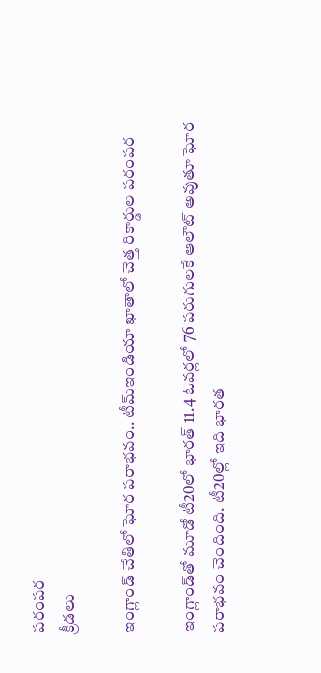పరంపర
క్రీడలు

ఇంగ్లాండ్‌ చేతిలో ఘోర పరాభవం.. టీమ్‌ఇండియా ఖాతాలో చెత్త రికార్డుల పరంపర

ఇంగ్లాండ్‌తో మూడో టీ20లో భారత్‌ 11.4 ఓవర్లలో 76 పరుగులకే ఆలౌట్‌ అవుతూ ఘోర పరాభవం చెందింది. టీ20ల్లో ఇది భారత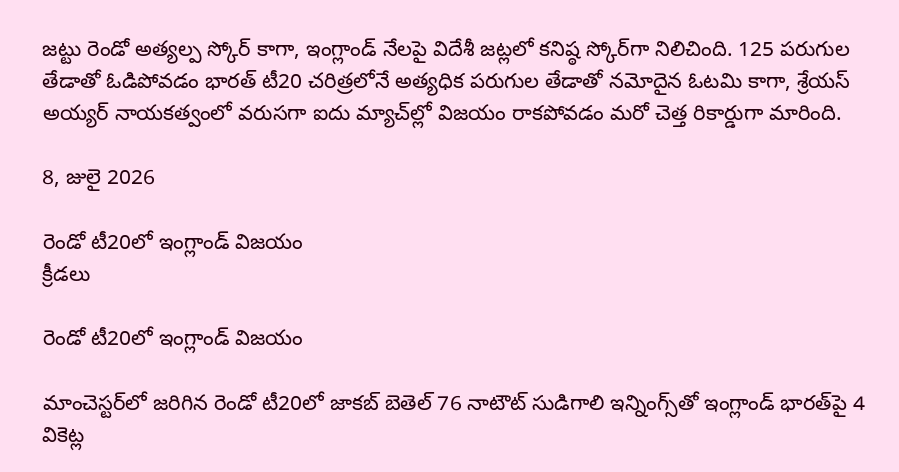జట్టు రెండో అత్యల్ప స్కోర్‌ కాగా, ఇంగ్లాండ్‌ నేలపై విదేశీ జట్లలో కనిష్ఠ స్కోర్‌గా నిలిచింది. 125 పరుగుల తేడాతో ఓడిపోవడం భారత్‌ టీ20 చరిత్రలోనే అత్యధిక పరుగుల తేడాతో నమోదైన ఓటమి కాగా, శ్రేయస్‌ అయ్యర్‌ నాయకత్వంలో వరుసగా ఐదు మ్యాచ్‌ల్లో విజయం రాకపోవడం మరో చెత్త రికార్డుగా మారింది.

8, జులై 2026

రెండో టీ20లో ఇంగ్లాండ్‌ విజయం
క్రీడలు

రెండో టీ20లో ఇంగ్లాండ్‌ విజయం

మాంచెస్టర్‌లో జరిగిన రెండో టీ20లో జాకబ్‌ బెతెల్‌ 76 నాటౌట్‌ సుడిగాలి ఇన్నింగ్స్‌తో ఇంగ్లాండ్‌ భారత్‌పై 4 వికెట్ల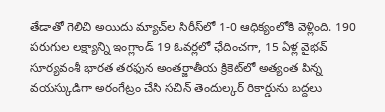తేడాతో గెలిచి అయిదు మ్యాచ్‌ల సిరీస్‌లో 1-0 ఆధిక్యంలోకి వెళ్లింది. 190 పరుగుల లక్ష్యాన్ని ఇంగ్లాండ్‌ 19 ఓవర్లలో ఛేదించగా, 15 ఏళ్ల వైభవ్‌ సూర్యవంశీ భారత తరఫున అంతర్జాతీయ క్రికెట్‌లో అత్యంత పిన్న వయస్కుడిగా అరంగేట్రం చేసి సచిన్‌ తెందుల్కర్‌ రికార్డును బద్దలు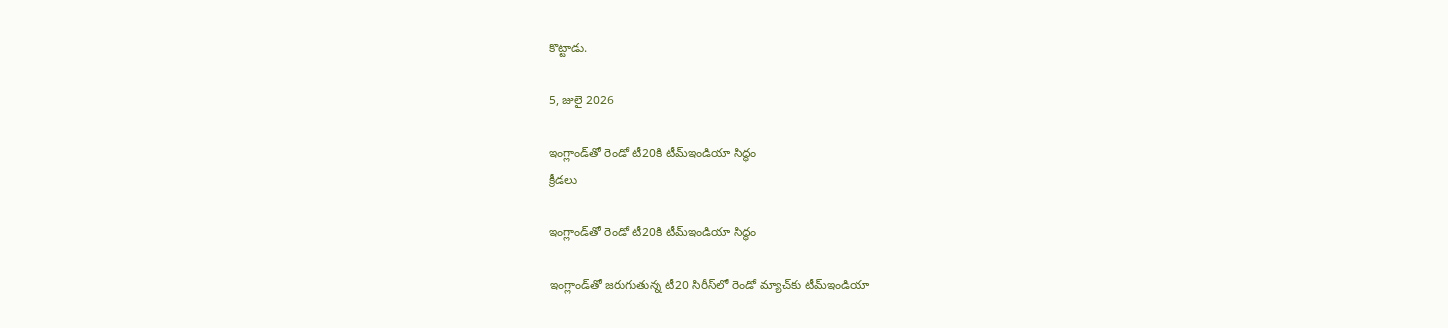కొట్టాడు.

5, జులై 2026

ఇంగ్లాండ్‌తో రెండో టీ20కి టీమ్‌ఇండియా సిద్ధం
క్రీడలు

ఇంగ్లాండ్‌తో రెండో టీ20కి టీమ్‌ఇండియా సిద్ధం

ఇంగ్లాండ్‌తో జరుగుతున్న టీ20 సిరీస్‌లో రెండో మ్యాచ్‌కు టీమ్‌ఇండియా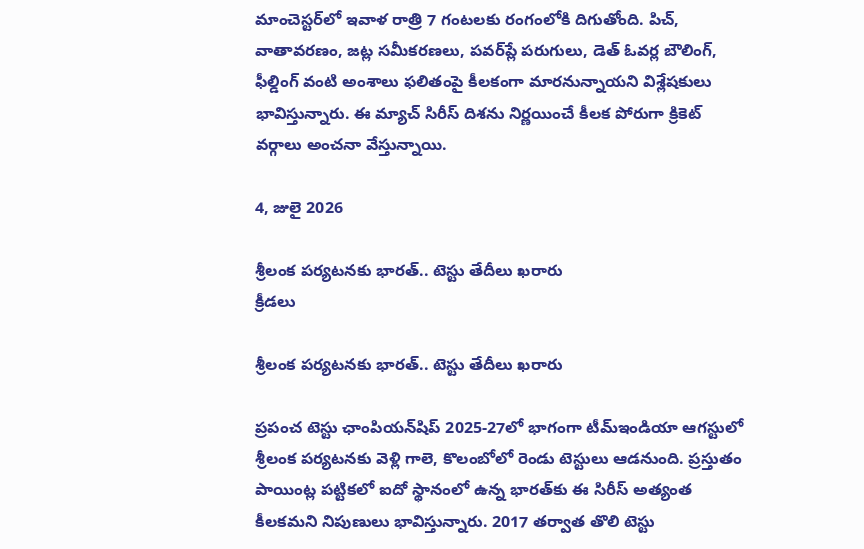మాంచెస్టర్‌లో ఇవాళ రాత్రి 7 గంటలకు రంగంలోకి దిగుతోంది. పిచ్‌, వాతావరణం, జట్ల సమీకరణలు, పవర్‌ప్లే పరుగులు, డెత్‌ ఓవర్ల బౌలింగ్‌, ఫీల్డింగ్‌ వంటి అంశాలు ఫలితంపై కీలకంగా మారనున్నాయని విశ్లేషకులు భావిస్తున్నారు. ఈ మ్యాచ్‌ సిరీస్‌ దిశను నిర్ణయించే కీలక పోరుగా క్రికెట్‌ వర్గాలు అంచనా వేస్తున్నాయి.

4, జులై 2026

శ్రీలంక పర్యటనకు భారత్‌.. టెస్టు తేదీలు ఖరారు
క్రీడలు

శ్రీలంక పర్యటనకు భారత్‌.. టెస్టు తేదీలు ఖరారు

ప్రపంచ టెస్టు ఛాంపియన్‌షిప్‌ 2025-27లో భాగంగా టీమ్‌ఇండియా ఆగస్టులో శ్రీలంక పర్యటనకు వెళ్లి గాలె, కొలంబోలో రెండు టెస్టులు ఆడనుంది. ప్రస్తుతం పాయింట్ల పట్టికలో ఐదో స్థానంలో ఉన్న భారత్‌కు ఈ సిరీస్‌ అత్యంత కీలకమని నిపుణులు భావిస్తున్నారు. 2017 తర్వాత తొలి టెస్టు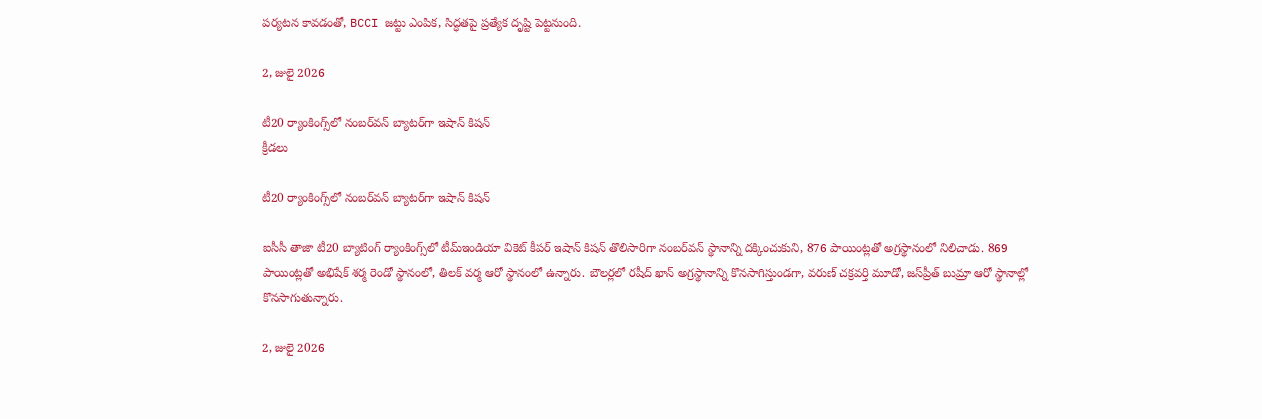పర్యటన కావడంతో, BCCI జట్టు ఎంపిక, సిద్ధతపై ప్రత్యేక దృష్టి పెట్టనుంది.

2, జులై 2026

టీ20 ర్యాంకింగ్స్‌లో నంబర్‌వన్‌ బ్యాటర్‌గా ఇషాన్‌ కిషన్‌
క్రీడలు

టీ20 ర్యాంకింగ్స్‌లో నంబర్‌వన్‌ బ్యాటర్‌గా ఇషాన్‌ కిషన్‌

ఐసీసీ తాజా టీ20 బ్యాటింగ్‌ ర్యాంకింగ్స్‌లో టీమ్‌ఇండియా వికెట్‌ కీపర్‌ ఇషాన్‌ కిషన్‌ తొలిసారిగా నంబర్‌వన్‌ స్థానాన్ని దక్కించుకుని, 876 పాయింట్లతో అగ్రస్థానంలో నిలిచాడు. 869 పాయింట్లతో అభిషేక్‌ శర్మ రెండో స్థానంలో, తిలక్‌ వర్మ ఆరో స్థానంలో ఉన్నారు. బౌలర్లలో రషీద్‌ ఖాన్‌ అగ్రస్థానాన్ని కొనసాగిస్తుండగా, వరుణ్‌ చక్రవర్తి మూడో, జస్‌ప్రీత్‌ బుమ్రా ఆరో స్థానాల్లో కొనసాగుతున్నారు.

2, జులై 2026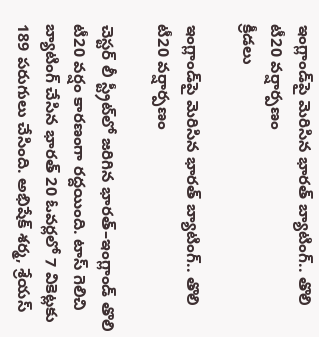ఇంగ్లాండ్‌పై మెరిసిన భారత్‌ బ్యాటింగ్‌.. తొలి టీ20 వర్షార్పణం
క్రీడలు

ఇంగ్లాండ్‌పై మెరిసిన భారత్‌ బ్యాటింగ్‌.. తొలి టీ20 వర్షార్పణం

చెస్టర్‌ లీ స్ట్రీట్‌లో జరిగిన భారత్‌–ఇంగ్లాండ్‌ తొలి టీ20 వర్షం కారణంగా రద్దయింది. టాస్‌ గెలిచి బ్యాటింగ్‌ చేసిన భారత్‌ 20 ఓవర్లలో 7 వికెట్లకు 189 పరుగులు చేసింది. అభిషేక్‌ శర్మ, శ్రేయస్‌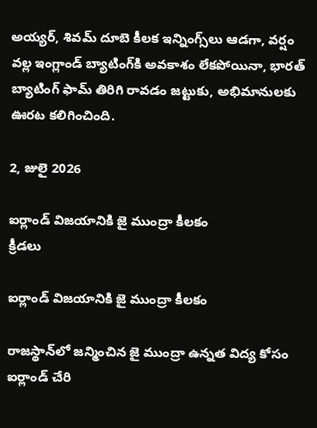అయ్యర్‌, శివమ్‌ దూబె కీలక ఇన్నింగ్స్‌లు ఆడగా, వర్షం వల్ల ఇంగ్లాండ్‌ బ్యాటింగ్‌కి అవకాశం లేకపోయినా, భారత్‌ బ్యాటింగ్‌ ఫామ్‌ తిరిగి రావడం జట్టుకు, అభిమానులకు ఊరట కలిగించింది.

2, జులై 2026

ఐర్లాండ్‌ విజయానికి జై ముంద్రా కీలకం
క్రీడలు

ఐర్లాండ్‌ విజయానికి జై ముంద్రా కీలకం

రాజస్థాన్‌లో జన్మించిన జై ముంద్రా ఉన్నత విద్య కోసం ఐర్లాండ్‌ చేరి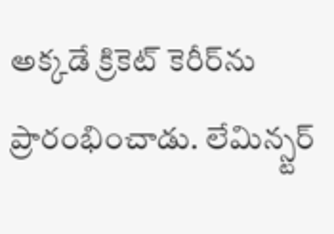అక్కడే క్రికెట్‌ కెరీర్‌ను ప్రారంభించాడు. లేమిన్స్టర్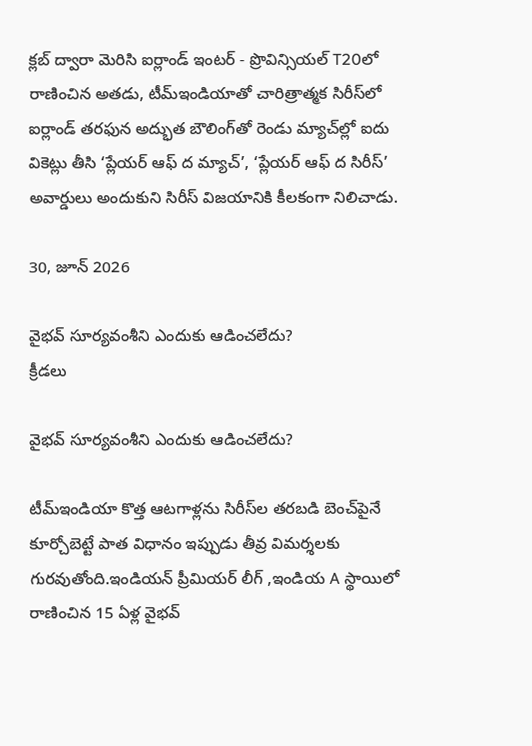క్లబ్‌ ద్వారా మెరిసి ఐర్లాండ్ ఇంటర్ - ప్రొవిన్సియల్ T20లో రాణించిన అతడు, టీమ్‌ఇండియాతో చారిత్రాత్మక సిరీస్‌లో ఐర్లాండ్‌ తరఫున అద్భుత బౌలింగ్‌తో రెండు మ్యాచ్‌ల్లో ఐదు వికెట్లు తీసి ‘ప్లేయర్‌ ఆఫ్‌ ద మ్యాచ్‌’, ‘ప్లేయర్‌ ఆఫ్‌ ద సిరీస్‌’ అవార్డులు అందుకుని సిరీస్‌ విజయానికి కీలకంగా నిలిచాడు.

30, జూన్ 2026

వైభవ్‌ సూర్యవంశీని ఎందుకు ఆడించలేదు?
క్రీడలు

వైభవ్‌ సూర్యవంశీని ఎందుకు ఆడించలేదు?

టీమ్‌ఇండియా కొత్త ఆటగాళ్లను సిరీస్‌ల తరబడి బెంచ్‌పైనే కూర్చోబెట్టే పాత విధానం ఇప్పుడు తీవ్ర విమర్శలకు గురవుతోంది.ఇండియన్ ప్రీమియర్ లీగ్ ,ఇండియ A స్థాయిలో రాణించిన 15 ఏళ్ల వైభవ్‌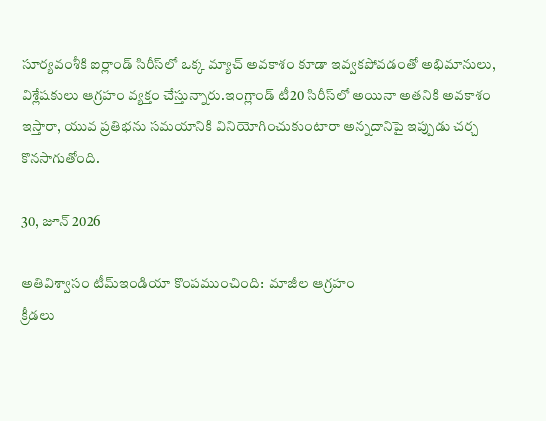సూర్యవంశీకి ఐర్లాండ్‌ సిరీస్‌లో ఒక్క మ్యాచ్‌ అవకాశం కూడా ఇవ్వకపోవడంతో అభిమానులు, విశ్లేషకులు ఆగ్రహం వ్యక్తం చేస్తున్నారు.ఇంగ్లాండ్ టీ20 సిరీస్‌లో అయినా అతనికి అవకాశం ఇస్తారా, యువ ప్రతిభను సమయానికి వినియోగించుకుంటారా అన్నదానిపై ఇప్పుడు చర్చ కొనసాగుతోంది.

30, జూన్ 2026

అతివిశ్వాసం టీమ్‌ఇండియా కొంపముంచింది:  మాజీల ఆగ్రహం
క్రీడలు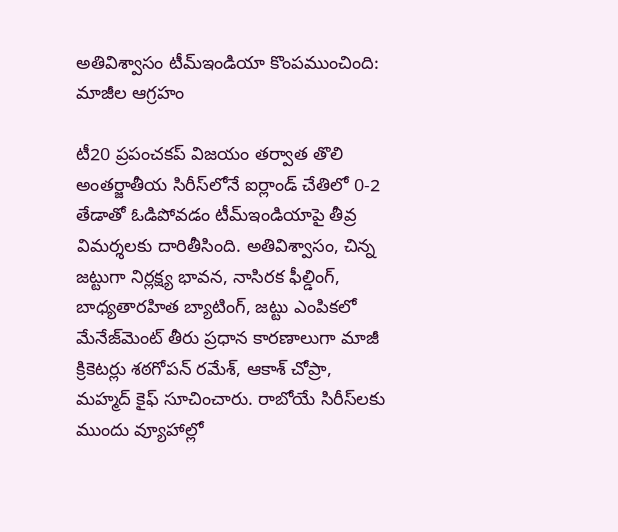అతివిశ్వాసం టీమ్‌ఇండియా కొంపముంచింది: మాజీల ఆగ్రహం

టీ20 ప్రపంచకప్‌ విజయం తర్వాత తొలి అంతర్జాతీయ సిరీస్‌లోనే ఐర్లాండ్‌ చేతిలో 0-2 తేడాతో ఓడిపోవడం టీమ్‌ఇండియాపై తీవ్ర విమర్శలకు దారితీసింది. అతివిశ్వాసం, చిన్న జట్టుగా నిర్లక్ష్య భావన, నాసిరక ఫీల్డింగ్‌, బాధ్యతారహిత బ్యాటింగ్‌, జట్టు ఎంపికలో మేనేజ్‌మెంట్‌ తీరు ప్రధాన కారణాలుగా మాజీ క్రికెటర్లు శఠగోపన్‌ రమేశ్‌, ఆకాశ్‌ చోప్రా, మహ్మద్‌ కైఫ్‌ సూచించారు. రాబోయే సిరీస్‌లకు ముందు వ్యూహాల్లో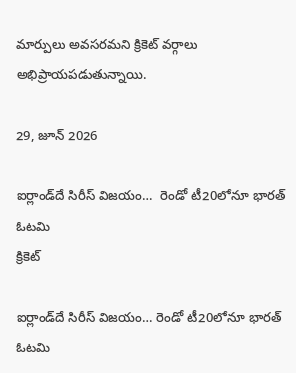మార్పులు అవసరమని క్రికెట్‌ వర్గాలు అభిప్రాయపడుతున్నాయి.

29, జూన్ 2026

ఐర్లాండ్‌దే సిరీస్‌ విజయం…  రెండో టీ20లోనూ భారత్‌ ఓటమి
క్రికెట్

ఐర్లాండ్‌దే సిరీస్‌ విజయం… రెండో టీ20లోనూ భారత్‌ ఓటమి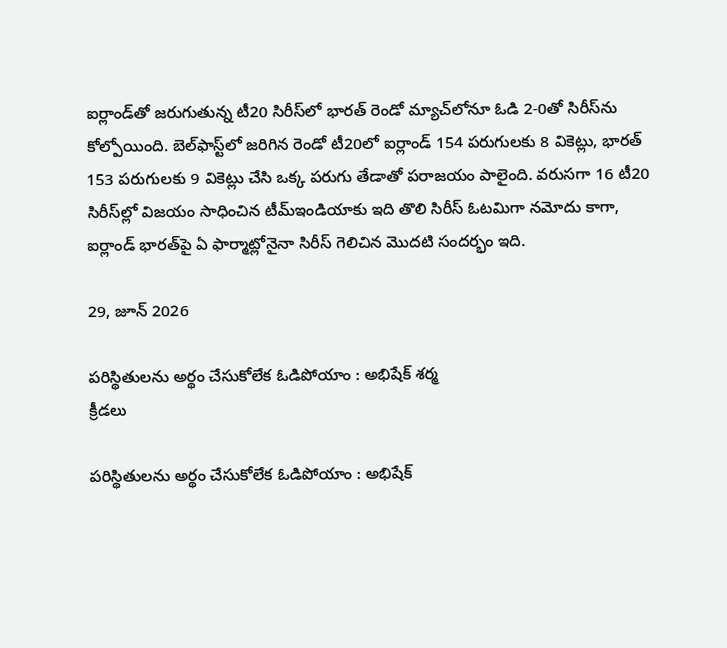ఐర్లాండ్‌తో జరుగుతున్న టీ20 సిరీస్‌లో భారత్‌ రెండో మ్యాచ్‌లోనూ ఓడి 2-0తో సిరీస్‌ను కోల్పోయింది. బెల్‌ఫాస్ట్‌లో జరిగిన రెండో టీ20లో ఐర్లాండ్‌ 154 పరుగులకు 8 వికెట్లు, భారత్‌ 153 పరుగులకు 9 వికెట్లు చేసి ఒక్క పరుగు తేడాతో పరాజయం పాలైంది. వరుసగా 16 టీ20 సిరీస్‌ల్లో విజయం సాధించిన టీమ్‌ఇండియాకు ఇది తొలి సిరీస్‌ ఓటమిగా నమోదు కాగా, ఐర్లాండ్‌ భారత్‌పై ఏ ఫార్మాట్లోనైనా సిరీస్‌ గెలిచిన మొదటి సందర్భం ఇది.

29, జూన్ 2026

పరిస్థితులను అర్థం చేసుకోలేక ఓడిపోయాం : అభిషేక్‌ శర్మ
క్రీడలు

పరిస్థితులను అర్థం చేసుకోలేక ఓడిపోయాం : అభిషేక్‌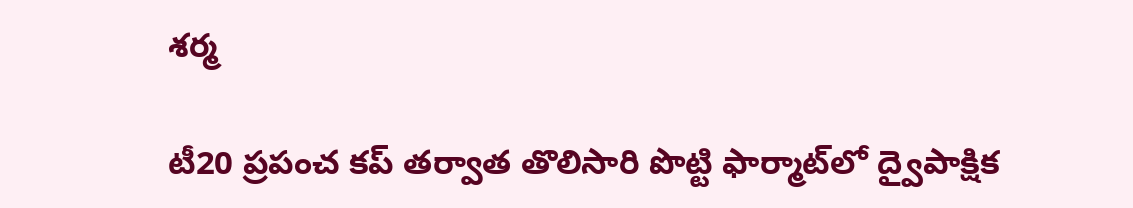శర్మ

టీ20 ప్రపంచ కప్‌ తర్వాత తొలిసారి పొట్టి ఫార్మాట్‌లో ద్వైపాక్షిక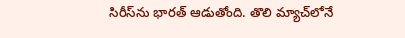సిరీస్‌ను భారత్ ఆడుతోంది. తొలి మ్యాచ్‌లోనే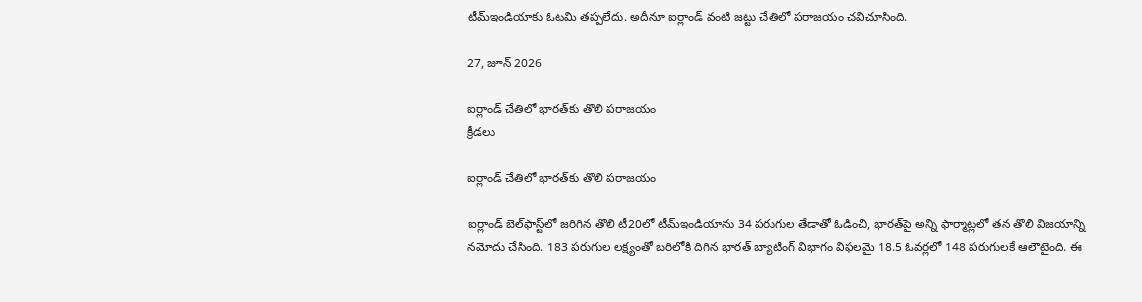టీమ్‌ఇండియాకు ఓటమి తప్పలేదు. అదీనూ ఐర్లాండ్‌ వంటి జట్టు చేతిలో పరాజయం చవిచూసింది.

27, జూన్ 2026

ఐర్లాండ్‌ చేతిలో భారత్‌కు తొలి పరాజయం
క్రీడలు

ఐర్లాండ్‌ చేతిలో భారత్‌కు తొలి పరాజయం

ఐర్లాండ్‌ బెల్‌ఫాస్ట్‌లో జరిగిన తొలి టీ20లో టీమ్‌ఇండియాను 34 పరుగుల తేడాతో ఓడించి, భారత్‌పై అన్ని ఫార్మాట్లలో తన తొలి విజయాన్ని నమోదు చేసింది. 183 పరుగుల లక్ష్యంతో బరిలోకి దిగిన భారత్‌ బ్యాటింగ్‌ విభాగం విఫలమై 18.5 ఓవర్లలో 148 పరుగులకే ఆలౌటైంది. ఈ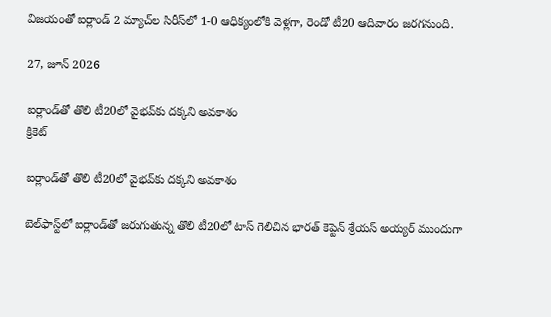విజయంతో ఐర్లాండ్‌ 2 మ్యాచ్‌ల సిరీస్‌లో 1-0 ఆధిక్యంలోకి వెళ్లగా, రెండో టీ20 ఆదివారం జరగనుంది.

27, జూన్ 2026

ఐర్లాండ్‌తో తొలి టీ20లో వైభవ్‌కు దక్కని అవకాశం
క్రికెట్

ఐర్లాండ్‌తో తొలి టీ20లో వైభవ్‌కు దక్కని అవకాశం

బెల్‌ఫాస్ట్‌లో ఐర్లాండ్‌తో జరుగుతున్న తొలి టీ20లో టాస్‌ గెలిచిన భారత్‌ కెప్టెన్‌ శ్రేయస్‌ అయ్యర్‌ ముందుగా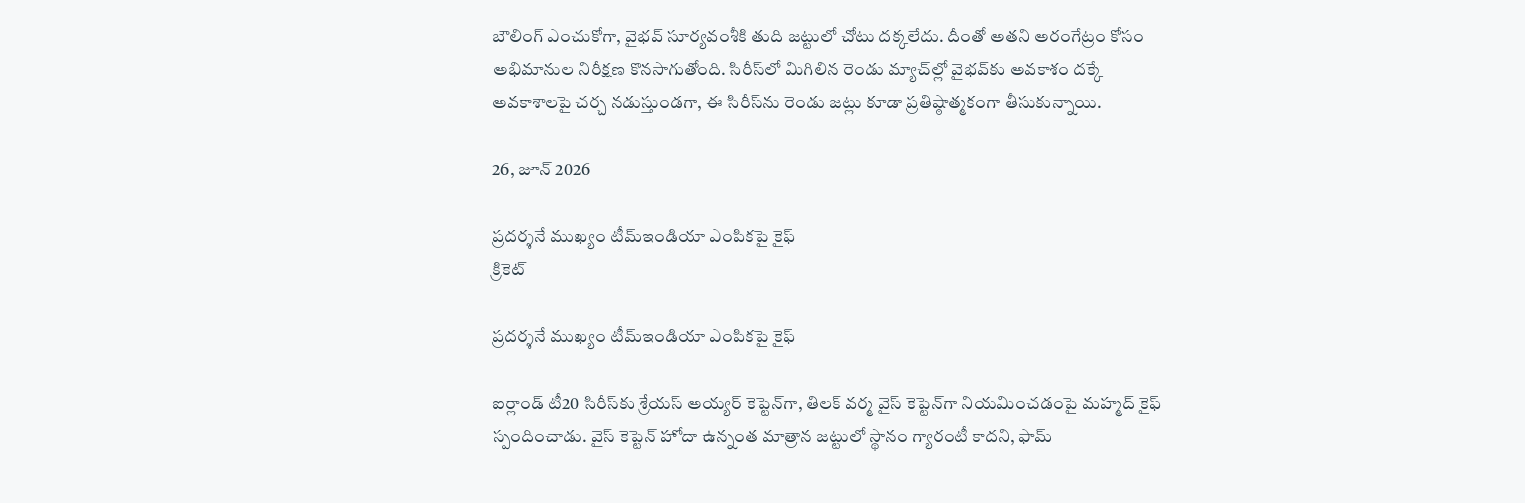బౌలింగ్‌ ఎంచుకోగా, వైభవ్‌ సూర్యవంశీకి తుది జట్టులో చోటు దక్కలేదు. దీంతో అతని అరంగేట్రం కోసం అభిమానుల నిరీక్షణ కొనసాగుతోంది. సిరీస్‌లో మిగిలిన రెండు మ్యాచ్‌ల్లో వైభవ్‌కు అవకాశం దక్కే అవకాశాలపై చర్చ నడుస్తుండగా, ఈ సిరీస్‌ను రెండు జట్లు కూడా ప్రతిష్ఠాత్మకంగా తీసుకున్నాయి.

26, జూన్ 2026

ప్రదర్శనే ముఖ్యం టీమ్‌ఇండియా ఎంపికపై కైఫ్‌
క్రికెట్

ప్రదర్శనే ముఖ్యం టీమ్‌ఇండియా ఎంపికపై కైఫ్‌

ఐర్లాండ్‌ టీ20 సిరీస్‌కు శ్రేయస్‌ అయ్యర్‌ కెప్టెన్‌గా, తిలక్‌ వర్మ వైస్‌ కెప్టెన్‌గా నియమించడంపై మహ్మద్‌ కైఫ్‌ స్పందించాడు. వైస్‌ కెప్టెన్‌ హోదా ఉన్నంత మాత్రాన జట్టులో స్థానం గ్యారంటీ కాదని, ఫామ్‌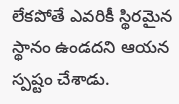లేకపోతే ఎవరికీ స్థిరమైన స్థానం ఉండదని ఆయన స్పష్టం చేశాడు.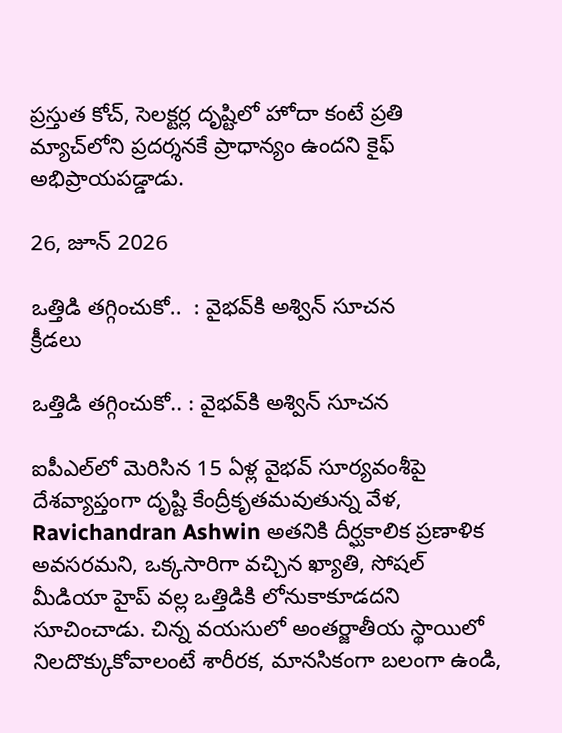ప్రస్తుత కోచ్‌, సెలక్టర్ల దృష్టిలో హోదా కంటే ప్రతి మ్యాచ్‌లోని ప్రదర్శనకే ప్రాధాన్యం ఉందని కైఫ్‌ అభిప్రాయపడ్డాడు.

26, జూన్ 2026

ఒత్తిడి తగ్గించుకో..  : వైభవ్‌కి అశ్విన్‌ సూచన
క్రీడలు

ఒత్తిడి తగ్గించుకో.. : వైభవ్‌కి అశ్విన్‌ సూచన

ఐపీఎల్‌లో మెరిసిన 15 ఏళ్ల వైభవ్‌ సూర్యవంశీపై దేశవ్యాప్తంగా దృష్టి కేంద్రీకృతమవుతున్న వేళ, Ravichandran Ashwin అతనికి దీర్ఘకాలిక ప్రణాళిక అవసరమని, ఒక్కసారిగా వచ్చిన ఖ్యాతి, సోషల్‌ మీడియా హైప్‌ వల్ల ఒత్తిడికి లోనుకాకూడదని సూచించాడు. చిన్న వయసులో అంతర్జాతీయ స్థాయిలో నిలదొక్కుకోవాలంటే శారీరక, మానసికంగా బలంగా ఉండి,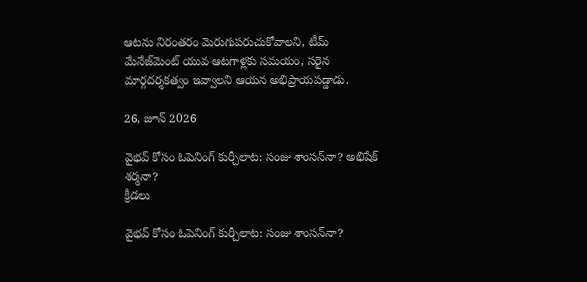ఆటను నిరంతరం మెరుగుపరుచుకోవాలని, టీమ్‌ మేనేజ్‌మెంట్‌ యువ ఆటగాళ్లకు సమయం, సరైన మార్గదర్శకత్వం ఇవ్వాలని ఆయన అభిప్రాయపడ్డాడు.

26, జూన్ 2026

వైభవ్‌ కోసం ఓపెనింగ్‌ కుర్చీలాట: సంజు శాంసన్‌నా? అభిషేక్‌ శర్మనా?
క్రీడలు

వైభవ్‌ కోసం ఓపెనింగ్‌ కుర్చీలాట: సంజు శాంసన్‌నా?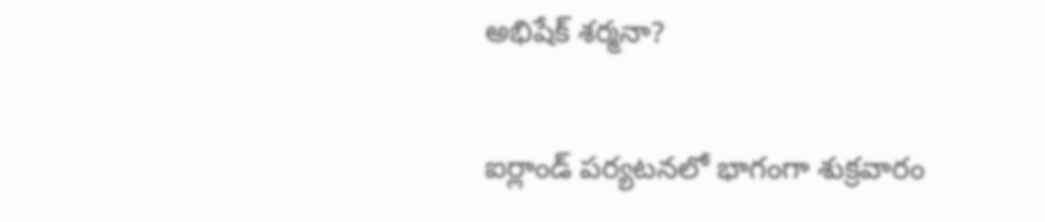అభిషేక్‌ శర్మనా?

ఐర్లాండ్‌ పర్యటనలో భాగంగా శుక్రవారం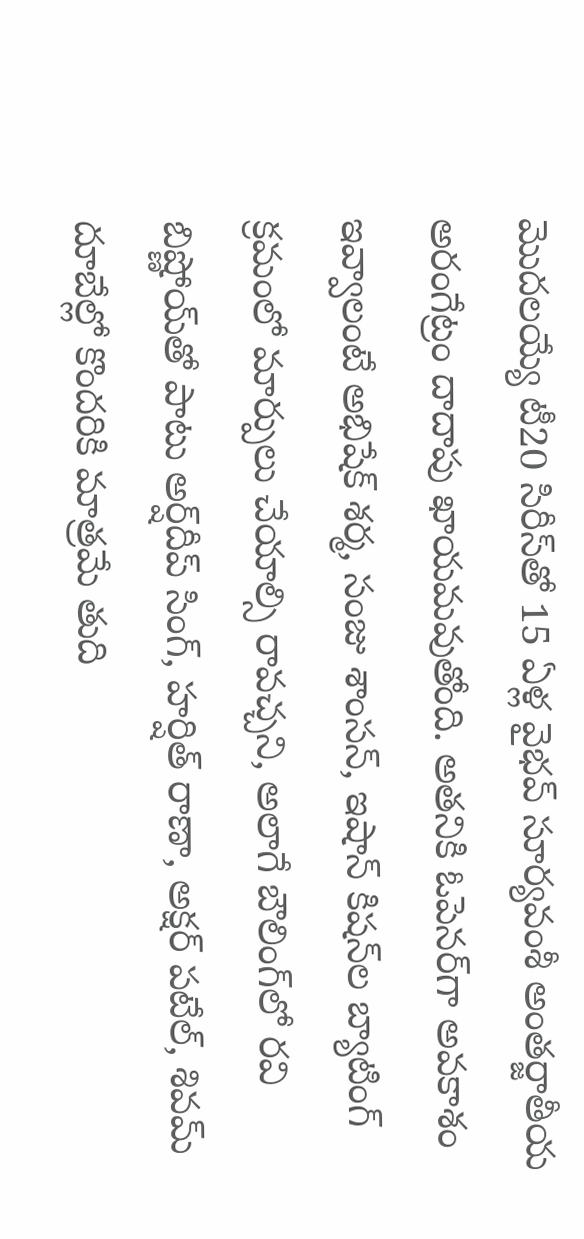మొదలయ్యే టీ20 సిరీస్‌తో 15 ఏళ్ల వైభవ్‌ సూర్యవంశీ అంతర్జాతీయ అరంగేట్రం దాదాపు ఖాయమవుతోంది. అతనికి ఓపెనర్‌గా అవకాశం ఇవ్వాలంటే అభిషేక్‌ శర్మ, సంజు శాంసన్‌, ఇషాన్‌ కిషన్‌ల బ్యాటింగ్‌ క్రమంలో మార్పులు చేయాల్సి రావచ్చని, అలాగే బౌలింగ్‌లో రవి బిష్ణోయ్‌తో పాటు అర్ష్‌దీప్‌ సింగ్‌, హర్షిత్‌ రాణా, అక్షర్‌ పటేల్‌, శివమ్‌ దూబేల్లో కొందరికి మాత్రమే తుది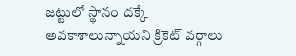జట్టులో స్థానం దక్కే అవకాశాలున్నాయని క్రికెట్‌ వర్గాలు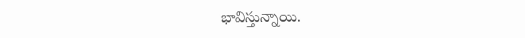భావిస్తున్నాయి.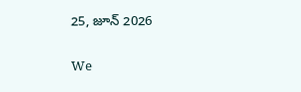25, జూన్ 2026

We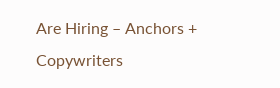Are Hiring – Anchors + Copywriters